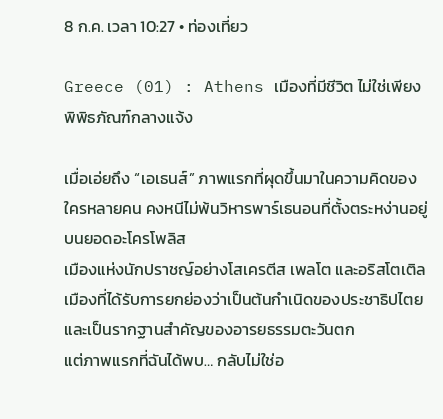8 ก.ค. เวลา 10:27 • ท่องเที่ยว

Greece (01) : Athens เมืองที่มีชีวิต ไม่ใช่เพียงพิพิธภัณฑ์กลางแจ้ง

เมื่อเอ่ยถึง “เอเธนส์” ภาพแรกที่ผุดขึ้นมาในความคิดของใครหลายคน คงหนีไม่พ้นวิหารพาร์เธนอนที่ตั้งตระหง่านอยู่บนยอดอะโครโพลิส
เมืองแห่งนักปราชญ์อย่างโสเครตีส เพลโต และอริสโตเติล เมืองที่ได้รับการยกย่องว่าเป็นต้นกำเนิดของประชาธิปไตย และเป็นรากฐานสำคัญของอารยธรรมตะวันตก
แต่ภาพแรกที่ฉันได้พบ… กลับไม่ใช่อ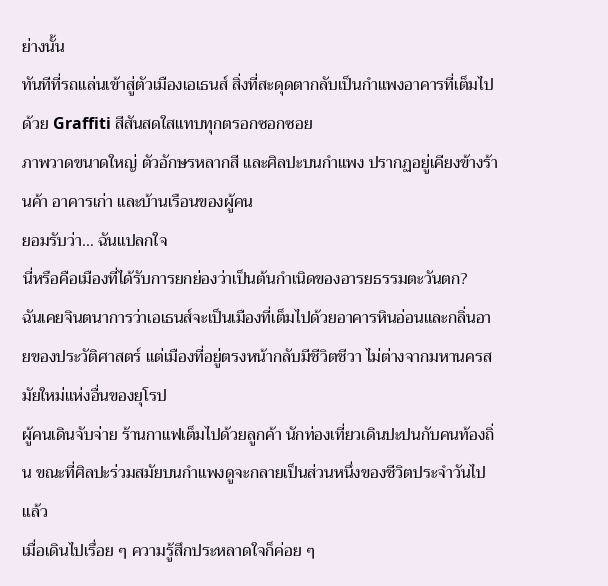ย่างนั้น
ทันทีที่รถแล่นเข้าสู่ตัวเมืองเอเธนส์ สิ่งที่สะดุดตากลับเป็นกำแพงอาคารที่เต็มไปด้วย Graffiti สีสันสดใสแทบทุกตรอกซอกซอย
ภาพวาดขนาดใหญ่ ตัวอักษรหลากสี และศิลปะบนกำแพง ปรากฏอยู่เคียงข้างร้านค้า อาคารเก่า และบ้านเรือนของผู้คน
ยอมรับว่า… ฉันแปลกใจ
นี่หรือคือเมืองที่ได้รับการยกย่องว่าเป็นต้นกำเนิดของอารยธรรมตะวันตก?
ฉันเคยจินตนาการว่าเอเธนส์จะเป็นเมืองที่เต็มไปด้วยอาคารหินอ่อนและกลิ่นอายของประวัติศาสตร์ แต่เมืองที่อยู่ตรงหน้ากลับมีชีวิตชีวา ไม่ต่างจากมหานครสมัยใหม่แห่งอื่นของยุโรป
ผู้คนเดินจับจ่าย ร้านกาแฟเต็มไปด้วยลูกค้า นักท่องเที่ยวเดินปะปนกับคนท้องถิ่น ขณะที่ศิลปะร่วมสมัยบนกำแพงดูจะกลายเป็นส่วนหนึ่งของชีวิตประจำวันไปแล้ว
เมื่อเดินไปเรื่อย ๆ ความรู้สึกประหลาดใจก็ค่อย ๆ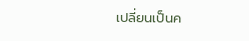เปลี่ยนเป็นค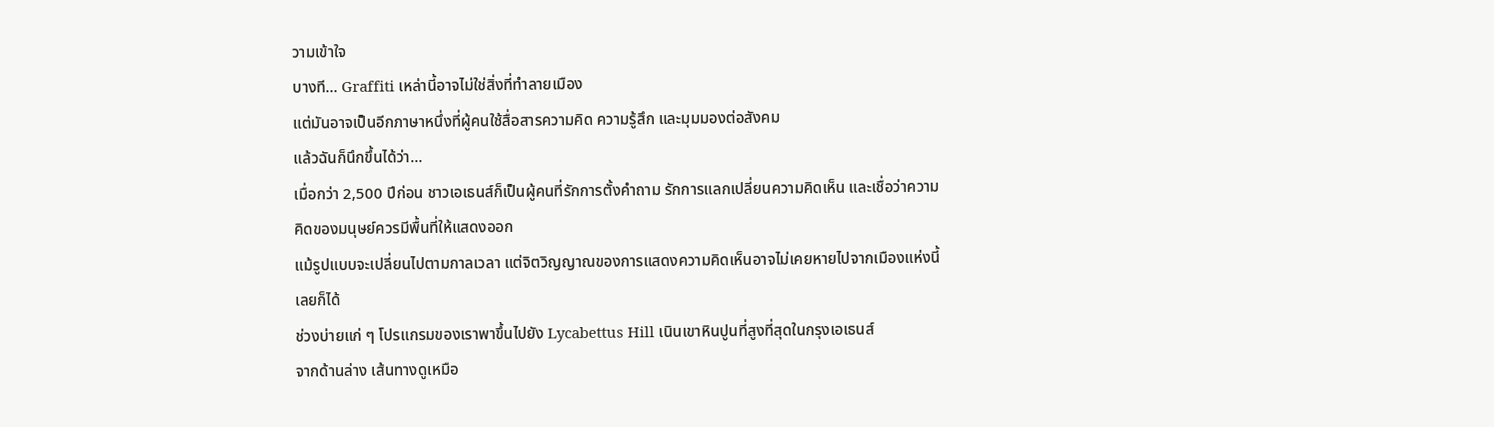วามเข้าใจ
บางที… Graffiti เหล่านี้อาจไม่ใช่สิ่งที่ทำลายเมือง
แต่มันอาจเป็นอีกภาษาหนึ่งที่ผู้คนใช้สื่อสารความคิด ความรู้สึก และมุมมองต่อสังคม
แล้วฉันก็นึกขึ้นได้ว่า…
เมื่อกว่า 2,500 ปีก่อน ชาวเอเธนส์ก็เป็นผู้คนที่รักการตั้งคำถาม รักการแลกเปลี่ยนความคิดเห็น และเชื่อว่าความคิดของมนุษย์ควรมีพื้นที่ให้แสดงออก
แม้รูปแบบจะเปลี่ยนไปตามกาลเวลา แต่จิตวิญญาณของการแสดงความคิดเห็นอาจไม่เคยหายไปจากเมืองแห่งนี้เลยก็ได้
ช่วงบ่ายแก่ ๆ โปรแกรมของเราพาขึ้นไปยัง Lycabettus Hill เนินเขาหินปูนที่สูงที่สุดในกรุงเอเธนส์
จากด้านล่าง เส้นทางดูเหมือ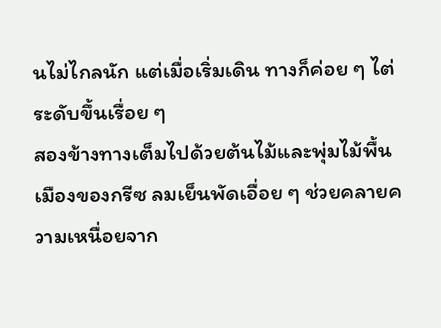นไม่ไกลนัก แต่เมื่อเริ่มเดิน ทางก็ค่อย ๆ ไต่ระดับขึ้นเรื่อย ๆ
สองข้างทางเต็มไปด้วยต้นไม้และพุ่มไม้พื้นเมืองของกรีซ ลมเย็นพัดเอื่อย ๆ ช่วยคลายความเหนื่อยจาก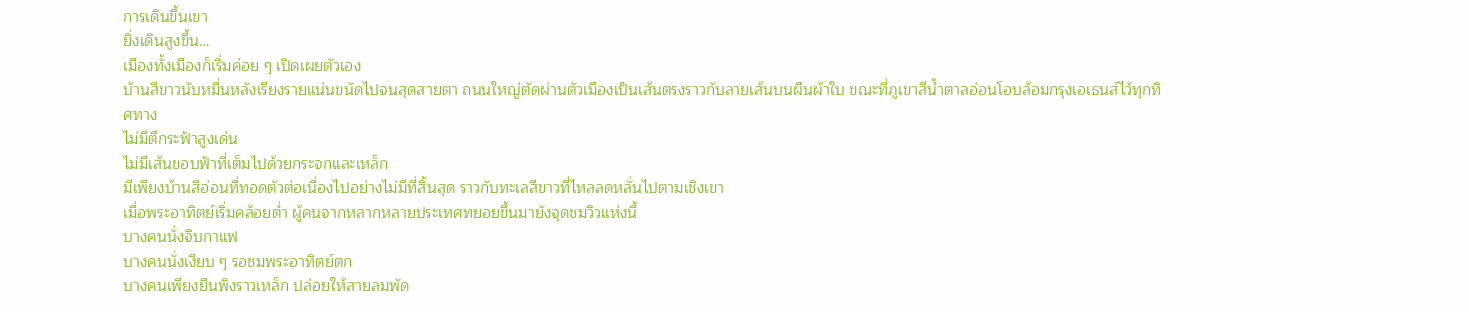การเดินขึ้นเขา
ยิ่งเดินสูงขึ้น…
เมืองทั้งเมืองก็เริ่มค่อย ๆ เปิดเผยตัวเอง
บ้านสีขาวนับหมื่นหลังเรียงรายแน่นขนัดไปจนสุดสายตา ถนนใหญ่ตัดผ่านตัวเมืองเป็นเส้นตรงราวกับลายเส้นบนผืนผ้าใบ ขณะที่ภูเขาสีน้ำตาลอ่อนโอบล้อมกรุงเอเธนส์ไว้ทุกทิศทาง
ไม่มีตึกระฟ้าสูงเด่น
ไม่มีเส้นขอบฟ้าที่เต็มไปด้วยกระจกและเหล็ก
มีเพียงบ้านสีอ่อนที่ทอดตัวต่อเนื่องไปอย่างไม่มีที่สิ้นสุด ราวกับทะเลสีขาวที่ไหลลดหลั่นไปตามเชิงเขา
เมื่อพระอาทิตย์เริ่มคล้อยต่ำ ผู้คนจากหลากหลายประเทศทยอยขึ้นมายังจุดชมวิวแห่งนี้
บางคนนั่งจิบกาแฟ
บางคนนั่งเงียบ ๆ รอชมพระอาทิตย์ตก
บางคนเพียงยืนพิงราวเหล็ก ปล่อยให้สายลมพัด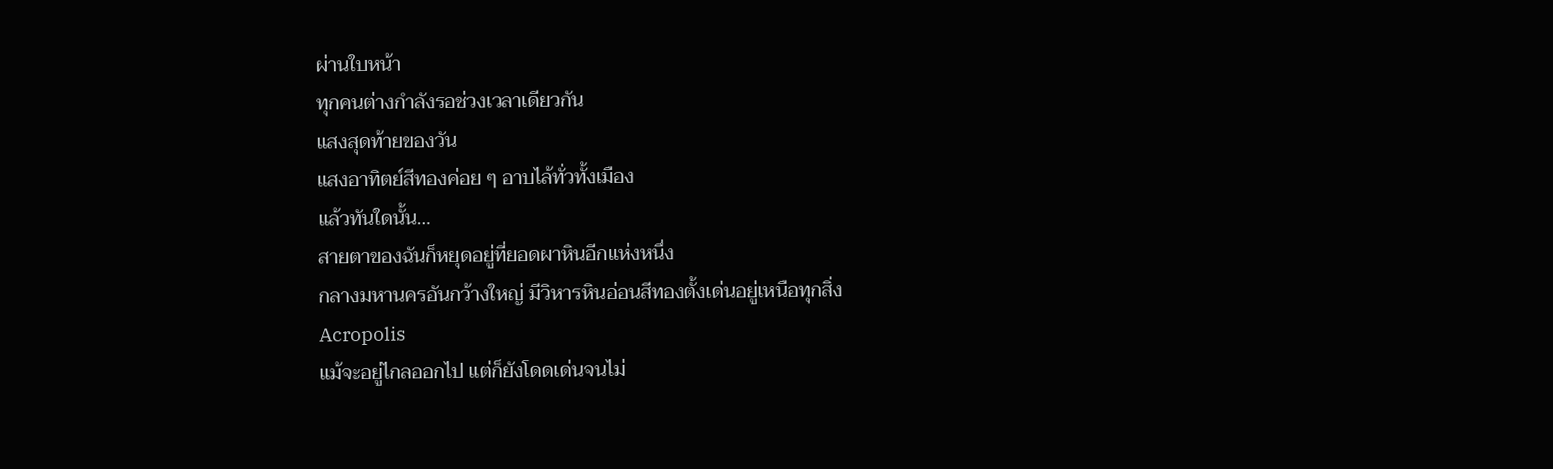ผ่านใบหน้า
ทุกคนต่างกำลังรอช่วงเวลาเดียวกัน
แสงสุดท้ายของวัน
แสงอาทิตย์สีทองค่อย ๆ อาบไล้ทั่วทั้งเมือง
แล้วทันใดนั้น…
สายตาของฉันก็หยุดอยู่ที่ยอดผาหินอีกแห่งหนึ่ง
กลางมหานครอันกว้างใหญ่ มีวิหารหินอ่อนสีทองตั้งเด่นอยู่เหนือทุกสิ่ง
Acropolis
แม้จะอยู่ไกลออกไป แต่ก็ยังโดดเด่นจนไม่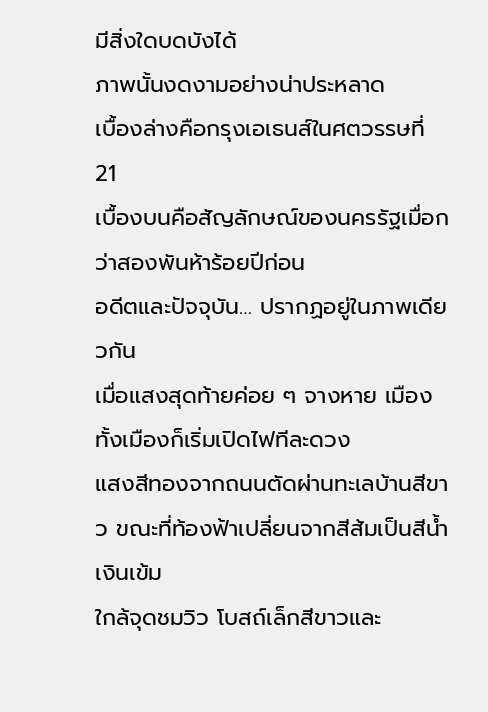มีสิ่งใดบดบังได้
ภาพนั้นงดงามอย่างน่าประหลาด
เบื้องล่างคือกรุงเอเธนส์ในศตวรรษที่ 21
เบื้องบนคือสัญลักษณ์ของนครรัฐเมื่อกว่าสองพันห้าร้อยปีก่อน
อดีตและปัจจุบัน… ปรากฏอยู่ในภาพเดียวกัน
เมื่อแสงสุดท้ายค่อย ๆ จางหาย เมืองทั้งเมืองก็เริ่มเปิดไฟทีละดวง
แสงสีทองจากถนนตัดผ่านทะเลบ้านสีขาว ขณะที่ท้องฟ้าเปลี่ยนจากสีส้มเป็นสีน้ำเงินเข้ม
ใกล้จุดชมวิว โบสถ์เล็กสีขาวและ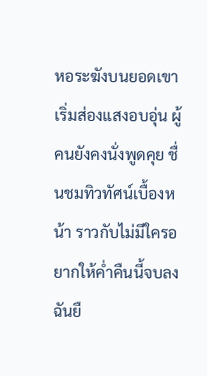หอระฆังบนยอดเขาเริ่มส่องแสงอบอุ่น ผู้คนยังคงนั่งพูดคุย ชื่นชมทิวทัศน์เบื้องหน้า ราวกับไม่มีใครอยากให้ค่ำคืนนี้จบลง
ฉันยื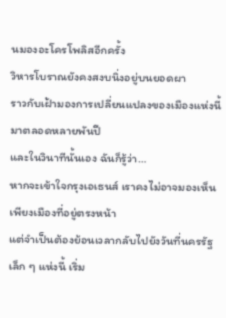นมองอะโครโพลิสอีกครั้ง
วิหารโบราณยังคงสงบนิ่งอยู่บนยอดผา
ราวกับเฝ้ามองการเปลี่ยนแปลงของเมืองแห่งนี้มาตลอดหลายพันปี
และในวินาทีนั้นเอง ฉันก็รู้ว่า…
หากจะเข้าใจกรุงเอเธนส์ เราคงไม่อาจมองเห็นเพียงเมืองที่อยู่ตรงหน้า
แต่จำเป็นต้องย้อนเวลากลับไปยังวันที่นครรัฐเล็ก ๆ แห่งนี้ เริ่ม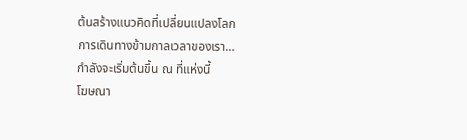ต้นสร้างแนวคิดที่เปลี่ยนแปลงโลก
การเดินทางข้ามกาลเวลาของเรา…
กำลังจะเริ่มต้นขึ้น ณ ที่แห่งนี้
โฆษณา